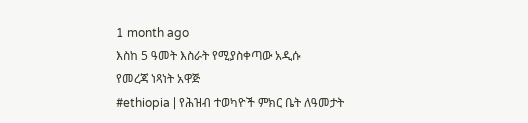1 month ago
እስከ 5 ዓመት እስራት የሚያስቀጣው አዲሱ
የመረጃ ነጻነት አዋጅ
#ethiopia | የሕዝብ ተወካዮች ምክር ቤት ለዓመታት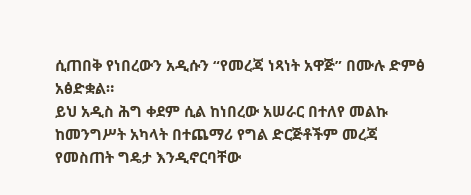ሲጠበቅ የነበረውን አዲሱን “የመረጃ ነጻነት አዋጅ” በሙሉ ድምፅ አፅድቋል።
ይህ አዲስ ሕግ ቀደም ሲል ከነበረው አሠራር በተለየ መልኩ ከመንግሥት አካላት በተጨማሪ የግል ድርጅቶችም መረጃ የመስጠት ግዴታ እንዲኖርባቸው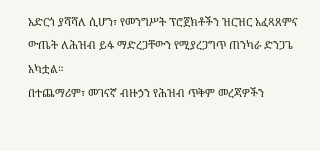አድርጎ ያሻሻለ ሲሆን፣ የመንግሥት ፕሮጀክቶችን ዝርዝር አፈጻጸምና ውጤት ለሕዝብ ይፋ ማድረጋቸውን የሚያረጋግጥ ጠንካራ ድንጋጌ አካቷል።
በተጨማሪም፣ መገናኛ ብዙኃን የሕዝብ ጥቅም መረጃዎችን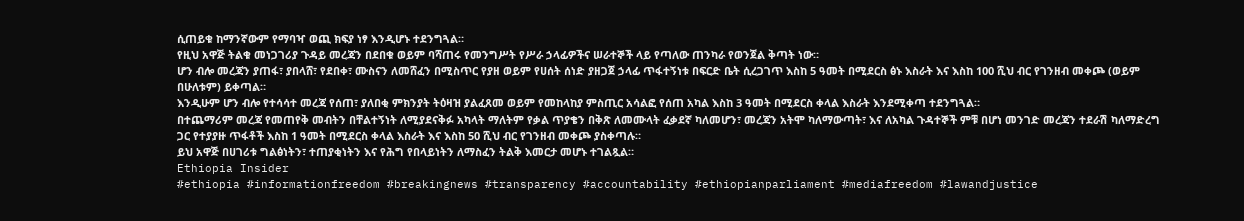ሲጠይቁ ከማንኛውም የማባዣ ወጪ ክፍያ ነፃ እንዲሆኑ ተደንግጓል።
የዚህ አዋጅ ትልቁ መነጋገሪያ ጉዳይ መረጃን በደበቁ ወይም ባሻጠሩ የመንግሥት የሥራ ኃላፊዎችና ሠራተኞች ላይ የጣለው ጠንካራ የወንጀል ቅጣት ነው።
ሆን ብሎ መረጃን ያጠፋ፣ ያበላሸ፣ የደበቀ፣ ሙስናን ለመሸፈን በሚስጥር የያዘ ወይም የሀሰት ሰነድ ያዘጋጀ ኃላፊ ጥፋተኝነቱ በፍርድ ቤት ሲረጋገጥ እስከ 5 ዓመት በሚደርስ ፅኑ እስራት እና እስከ 100 ሺህ ብር የገንዘብ መቀጮ (ወይም በሁለቱም) ይቀጣል።
እንዲሁም ሆን ብሎ የተሳሳተ መረጃ የሰጠ፣ ያለበቂ ምክንያት ትዕዛዝ ያልፈጸመ ወይም የመከላከያ ምስጢር አሳልፎ የሰጠ አካል እስከ 3 ዓመት በሚደርስ ቀላል እስራት እንደሚቀጣ ተደንግጓል።
በተጨማሪም መረጃ የመጠየቅ መብትን በቸልተኝነት ለሚያደናቅፉ አካላት ማለትም የቃል ጥያቄን በቅጽ ለመሙላት ፈቃደኛ ካለመሆን፣ መረጃን አትሞ ካለማውጣት፣ እና ለአካል ጉዳተኞች ምቹ በሆነ መንገድ መረጃን ተደራሽ ካለማድረግ ጋር የተያያዙ ጥፋቶች እስከ 1 ዓመት በሚደርስ ቀላል እስራት እና እስከ 50 ሺህ ብር የገንዘብ መቀጮ ያስቀጣሉ።
ይህ አዋጅ በሀገሪቱ ግልፅነትን፣ ተጠያቂነትን እና የሕግ የበላይነትን ለማስፈን ትልቅ እመርታ መሆኑ ተገልጿል።
Ethiopia Insider
#ethiopia #informationfreedom #breakingnews #transparency #accountability #ethiopianparliament #mediafreedom #lawandjustice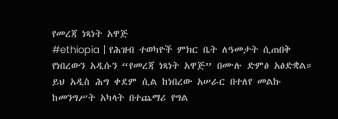የመረጃ ነጻነት አዋጅ
#ethiopia | የሕዝብ ተወካዮች ምክር ቤት ለዓመታት ሲጠበቅ የነበረውን አዲሱን “የመረጃ ነጻነት አዋጅ” በሙሉ ድምፅ አፅድቋል።
ይህ አዲስ ሕግ ቀደም ሲል ከነበረው አሠራር በተለየ መልኩ ከመንግሥት አካላት በተጨማሪ የግል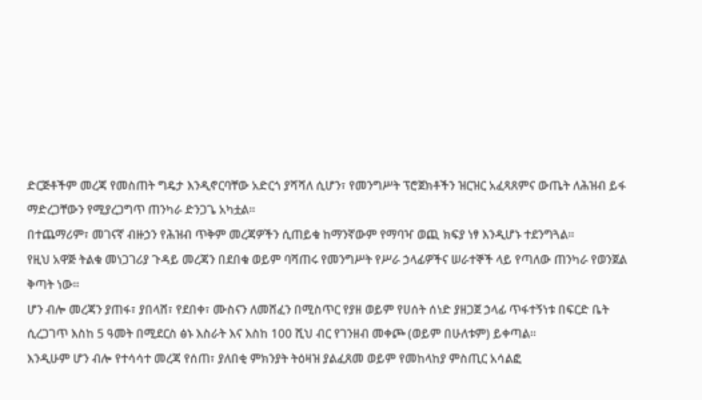ድርጅቶችም መረጃ የመስጠት ግዴታ እንዲኖርባቸው አድርጎ ያሻሻለ ሲሆን፣ የመንግሥት ፕሮጀክቶችን ዝርዝር አፈጻጸምና ውጤት ለሕዝብ ይፋ ማድረጋቸውን የሚያረጋግጥ ጠንካራ ድንጋጌ አካቷል።
በተጨማሪም፣ መገናኛ ብዙኃን የሕዝብ ጥቅም መረጃዎችን ሲጠይቁ ከማንኛውም የማባዣ ወጪ ክፍያ ነፃ እንዲሆኑ ተደንግጓል።
የዚህ አዋጅ ትልቁ መነጋገሪያ ጉዳይ መረጃን በደበቁ ወይም ባሻጠሩ የመንግሥት የሥራ ኃላፊዎችና ሠራተኞች ላይ የጣለው ጠንካራ የወንጀል ቅጣት ነው።
ሆን ብሎ መረጃን ያጠፋ፣ ያበላሸ፣ የደበቀ፣ ሙስናን ለመሸፈን በሚስጥር የያዘ ወይም የሀሰት ሰነድ ያዘጋጀ ኃላፊ ጥፋተኝነቱ በፍርድ ቤት ሲረጋገጥ እስከ 5 ዓመት በሚደርስ ፅኑ እስራት እና እስከ 100 ሺህ ብር የገንዘብ መቀጮ (ወይም በሁለቱም) ይቀጣል።
እንዲሁም ሆን ብሎ የተሳሳተ መረጃ የሰጠ፣ ያለበቂ ምክንያት ትዕዛዝ ያልፈጸመ ወይም የመከላከያ ምስጢር አሳልፎ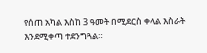የሰጠ አካል እስከ 3 ዓመት በሚደርስ ቀላል እስራት እንደሚቀጣ ተደንግጓል።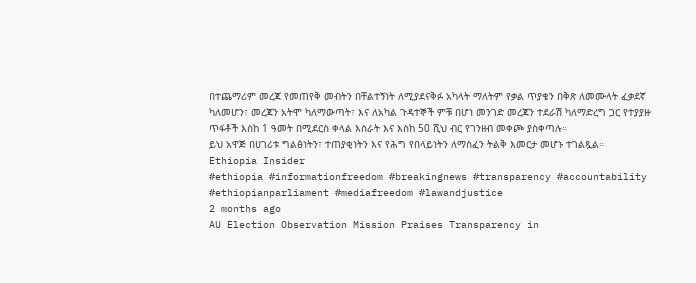በተጨማሪም መረጃ የመጠየቅ መብትን በቸልተኝነት ለሚያደናቅፉ አካላት ማለትም የቃል ጥያቄን በቅጽ ለመሙላት ፈቃደኛ ካለመሆን፣ መረጃን አትሞ ካለማውጣት፣ እና ለአካል ጉዳተኞች ምቹ በሆነ መንገድ መረጃን ተደራሽ ካለማድረግ ጋር የተያያዙ ጥፋቶች እስከ 1 ዓመት በሚደርስ ቀላል እስራት እና እስከ 50 ሺህ ብር የገንዘብ መቀጮ ያስቀጣሉ።
ይህ አዋጅ በሀገሪቱ ግልፅነትን፣ ተጠያቂነትን እና የሕግ የበላይነትን ለማስፈን ትልቅ እመርታ መሆኑ ተገልጿል።
Ethiopia Insider
#ethiopia #informationfreedom #breakingnews #transparency #accountability #ethiopianparliament #mediafreedom #lawandjustice
2 months ago
AU Election Observation Mission Praises Transparency in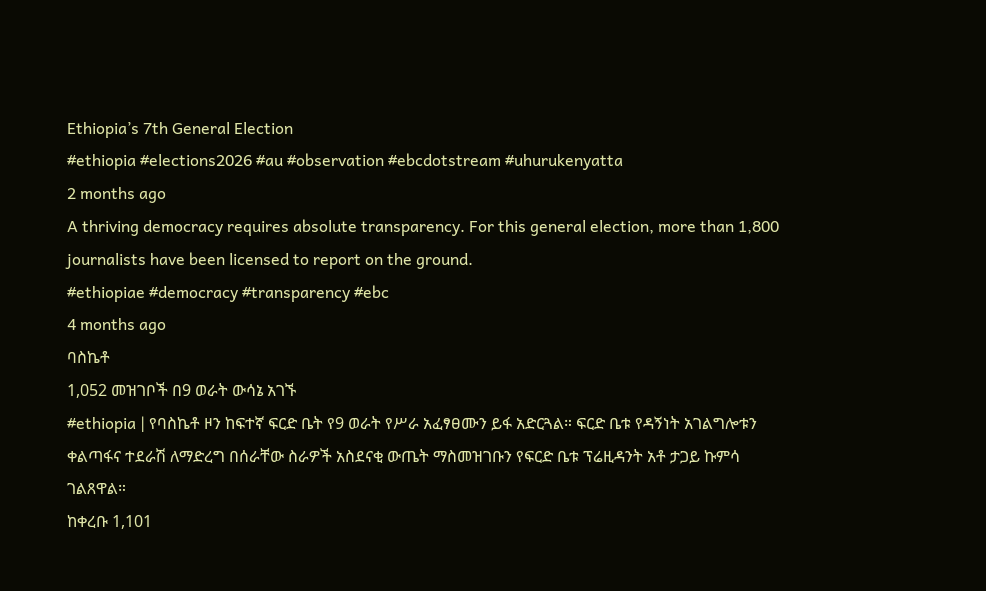Ethiopia’s 7th General Election
#ethiopia #elections2026 #au #observation #ebcdotstream #uhurukenyatta
2 months ago
A thriving democracy requires absolute transparency. For this general election, more than 1,800 journalists have been licensed to report on the ground.
#ethiopiae #democracy #transparency #ebc
4 months ago
ባስኬቶ
1,052 መዝገቦች በ9 ወራት ውሳኔ አገኙ
#ethiopia | የባስኬቶ ዞን ከፍተኛ ፍርድ ቤት የ9 ወራት የሥራ አፈፃፀሙን ይፋ አድርጓል። ፍርድ ቤቱ የዳኝነት አገልግሎቱን ቀልጣፋና ተደራሽ ለማድረግ በሰራቸው ስራዎች አስደናቂ ውጤት ማስመዝገቡን የፍርድ ቤቱ ፕሬዚዳንት አቶ ታጋይ ኩምሳ ገልጸዋል።
ከቀረቡ 1,101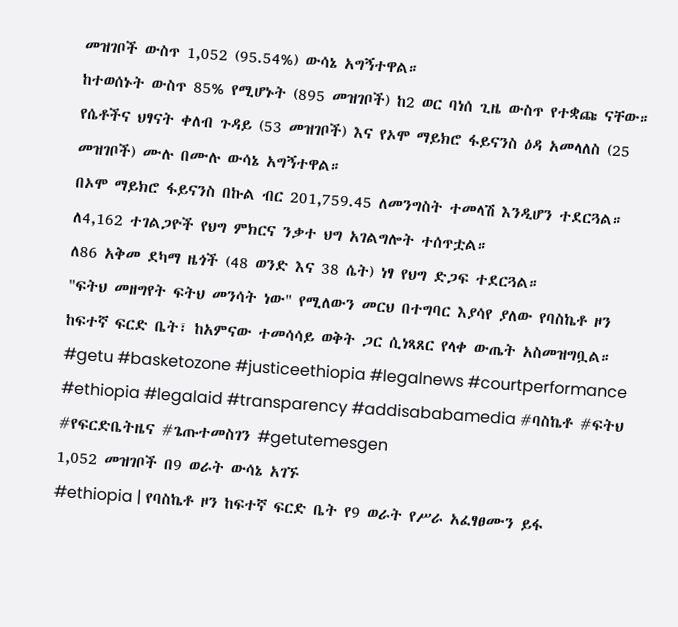መዝገቦች ውስጥ 1,052 (95.54%) ውሳኔ አግኝተዋል።
ከተወሰኑት ውስጥ 85% የሚሆኑት (895 መዝገቦች) ከ2 ወር ባነሰ ጊዜ ውስጥ የተቋጩ ናቸው።
የሴቶችና ህፃናት ቀለብ ጉዳይ (53 መዝገቦች) እና የኦሞ ማይክሮ ፋይናንስ ዕዳ አመላለስ (25 መዝገቦች) ሙሉ በሙሉ ውሳኔ አግኝተዋል።
በኦሞ ማይክሮ ፋይናንስ በኩል ብር 201,759.45 ለመንግስት ተመላሽ እንዲሆን ተደርጓል።
ለ4,162 ተገልጋዮች የህግ ምክርና ንቃተ ህግ አገልግሎት ተሰጥቷል።
ለ86 አቅመ ደካማ ዜጎች (48 ወንድ እና 38 ሴት) ነፃ የህግ ድጋፍ ተደርጓል።
"ፍትህ መዘግየት ፍትህ መንሳት ነው" የሚለውን መርህ በተግባር እያሳየ ያለው የባስኬቶ ዞን ከፍተኛ ፍርድ ቤት፣ ከአምናው ተመሳሳይ ወቅት ጋር ሲነጻጸር የላቀ ውጤት አስመዝግቧል።
#getu #basketozone #justiceethiopia #legalnews #courtperformance #ethiopia #legalaid #transparency #addisababamedia #ባስኬቶ #ፍትህ #የፍርድቤትዜና #ጌጡተመስገን #getutemesgen
1,052 መዝገቦች በ9 ወራት ውሳኔ አገኙ
#ethiopia | የባስኬቶ ዞን ከፍተኛ ፍርድ ቤት የ9 ወራት የሥራ አፈፃፀሙን ይፋ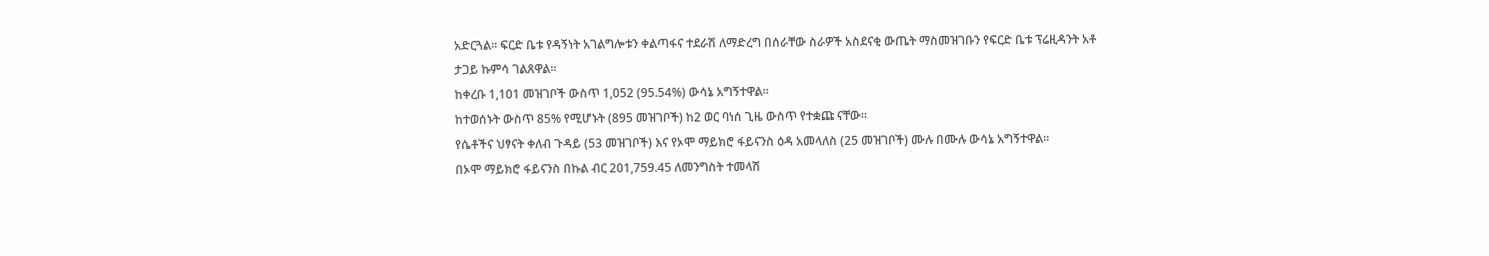አድርጓል። ፍርድ ቤቱ የዳኝነት አገልግሎቱን ቀልጣፋና ተደራሽ ለማድረግ በሰራቸው ስራዎች አስደናቂ ውጤት ማስመዝገቡን የፍርድ ቤቱ ፕሬዚዳንት አቶ ታጋይ ኩምሳ ገልጸዋል።
ከቀረቡ 1,101 መዝገቦች ውስጥ 1,052 (95.54%) ውሳኔ አግኝተዋል።
ከተወሰኑት ውስጥ 85% የሚሆኑት (895 መዝገቦች) ከ2 ወር ባነሰ ጊዜ ውስጥ የተቋጩ ናቸው።
የሴቶችና ህፃናት ቀለብ ጉዳይ (53 መዝገቦች) እና የኦሞ ማይክሮ ፋይናንስ ዕዳ አመላለስ (25 መዝገቦች) ሙሉ በሙሉ ውሳኔ አግኝተዋል።
በኦሞ ማይክሮ ፋይናንስ በኩል ብር 201,759.45 ለመንግስት ተመላሽ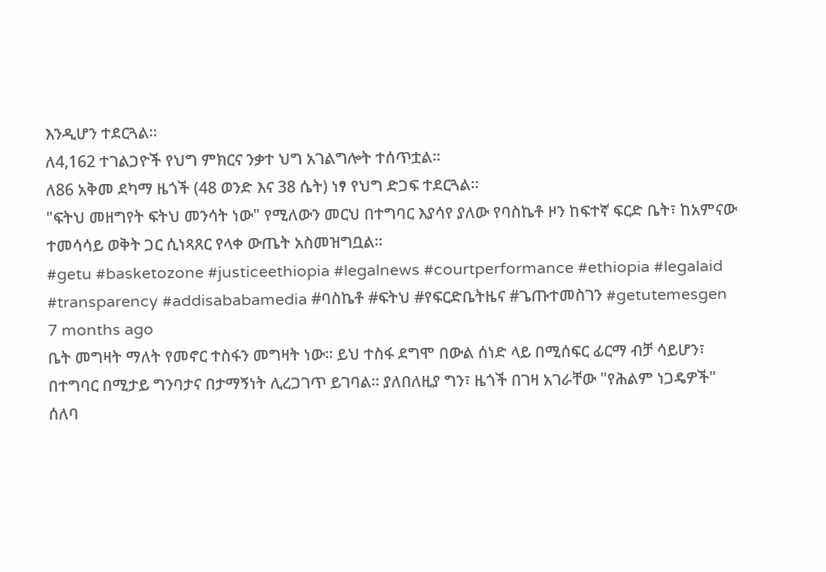እንዲሆን ተደርጓል።
ለ4,162 ተገልጋዮች የህግ ምክርና ንቃተ ህግ አገልግሎት ተሰጥቷል።
ለ86 አቅመ ደካማ ዜጎች (48 ወንድ እና 38 ሴት) ነፃ የህግ ድጋፍ ተደርጓል።
"ፍትህ መዘግየት ፍትህ መንሳት ነው" የሚለውን መርህ በተግባር እያሳየ ያለው የባስኬቶ ዞን ከፍተኛ ፍርድ ቤት፣ ከአምናው ተመሳሳይ ወቅት ጋር ሲነጻጸር የላቀ ውጤት አስመዝግቧል።
#getu #basketozone #justiceethiopia #legalnews #courtperformance #ethiopia #legalaid #transparency #addisababamedia #ባስኬቶ #ፍትህ #የፍርድቤትዜና #ጌጡተመስገን #getutemesgen
7 months ago
ቤት መግዛት ማለት የመኖር ተስፋን መግዛት ነው። ይህ ተስፋ ደግሞ በውል ሰነድ ላይ በሚሰፍር ፊርማ ብቻ ሳይሆን፣ በተግባር በሚታይ ግንባታና በታማኝነት ሊረጋገጥ ይገባል። ያለበለዚያ ግን፣ ዜጎች በገዛ አገራቸው "የሕልም ነጋዴዎች" ሰለባ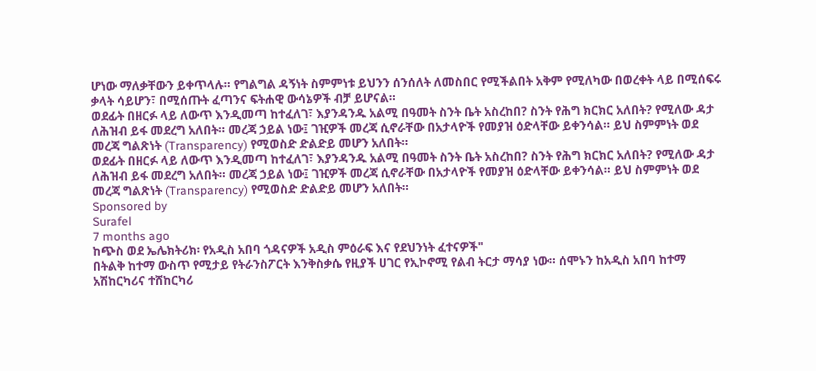ሆነው ማለቃቸውን ይቀጥላሉ። የግልግል ዳኝነት ስምምነቱ ይህንን ሰንሰለት ለመስበር የሚችልበት አቅም የሚለካው በወረቀት ላይ በሚሰፍሩ ቃላት ሳይሆን፣ በሚሰጡት ፈጣንና ፍትሐዊ ውሳኔዎች ብቻ ይሆናል።
ወደፊት በዘርፉ ላይ ለውጥ እንዲመጣ ከተፈለገ፣ እያንዳንዱ አልሚ በዓመት ስንት ቤት አስረከበ? ስንት የሕግ ክርክር አለበት? የሚለው ዳታ ለሕዝብ ይፋ መደረግ አለበት። መረጃ ኃይል ነው፤ ገዢዎች መረጃ ሲኖራቸው በአታላዮች የመያዝ ዕድላቸው ይቀንሳል። ይህ ስምምነት ወደ መረጃ ግልጽነት (Transparency) የሚወስድ ድልድይ መሆን አለበት።
ወደፊት በዘርፉ ላይ ለውጥ እንዲመጣ ከተፈለገ፣ እያንዳንዱ አልሚ በዓመት ስንት ቤት አስረከበ? ስንት የሕግ ክርክር አለበት? የሚለው ዳታ ለሕዝብ ይፋ መደረግ አለበት። መረጃ ኃይል ነው፤ ገዢዎች መረጃ ሲኖራቸው በአታላዮች የመያዝ ዕድላቸው ይቀንሳል። ይህ ስምምነት ወደ መረጃ ግልጽነት (Transparency) የሚወስድ ድልድይ መሆን አለበት።
Sponsored by
Surafel
7 months ago
ከጭስ ወደ ኤሌክትሪክ፡ የአዲስ አበባ ጎዳናዎች አዲስ ምዕራፍ እና የደህንነት ፈተናዎች"
በትልቅ ከተማ ውስጥ የሚታይ የትራንስፖርት እንቅስቃሴ የዚያች ሀገር የኢኮኖሚ የልብ ትርታ ማሳያ ነው። ሰሞኑን ከአዲስ አበባ ከተማ አሽከርካሪና ተሸከርካሪ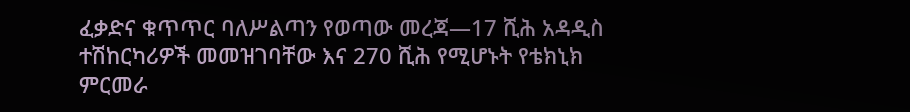ፈቃድና ቁጥጥር ባለሥልጣን የወጣው መረጃ—17 ሺሕ አዳዲስ ተሽከርካሪዎች መመዝገባቸው እና 270 ሺሕ የሚሆኑት የቴክኒክ ምርመራ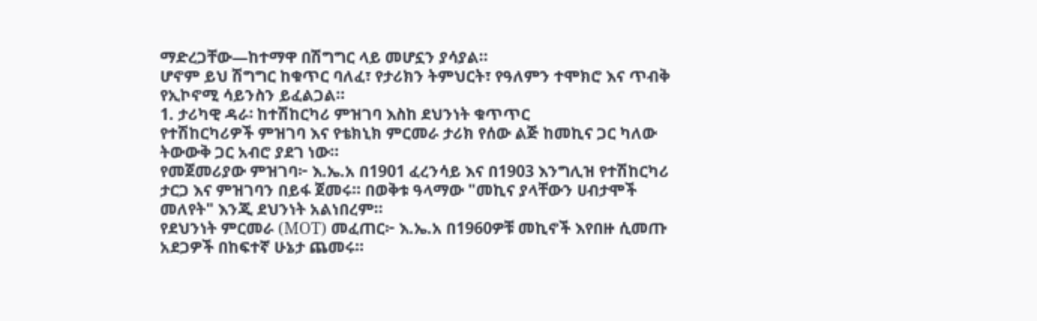ማድረጋቸው—ከተማዋ በሽግግር ላይ መሆኗን ያሳያል።
ሆኖም ይህ ሽግግር ከቁጥር ባለፈ፣ የታሪክን ትምህርት፣ የዓለምን ተሞክሮ እና ጥብቅ የኢኮኖሚ ሳይንስን ይፈልጋል።
1. ታሪካዊ ዳራ፡ ከተሽከርካሪ ምዝገባ እስከ ደህንነት ቁጥጥር
የተሽከርካሪዎች ምዝገባ እና የቴክኒክ ምርመራ ታሪክ የሰው ልጅ ከመኪና ጋር ካለው ትውውቅ ጋር አብሮ ያደገ ነው።
የመጀመሪያው ምዝገባ፦ እ.ኤ.አ በ1901 ፈረንሳይ እና በ1903 እንግሊዝ የተሽከርካሪ ታርጋ እና ምዝገባን በይፋ ጀመሩ። በወቅቱ ዓላማው "መኪና ያላቸውን ሀብታሞች መለየት" እንጂ ደህንነት አልነበረም።
የደህንነት ምርመራ (MOT) መፈጠር፦ እ.ኤ.አ በ1960ዎቹ መኪኖች እየበዙ ሲመጡ አደጋዎች በከፍተኛ ሁኔታ ጨመሩ።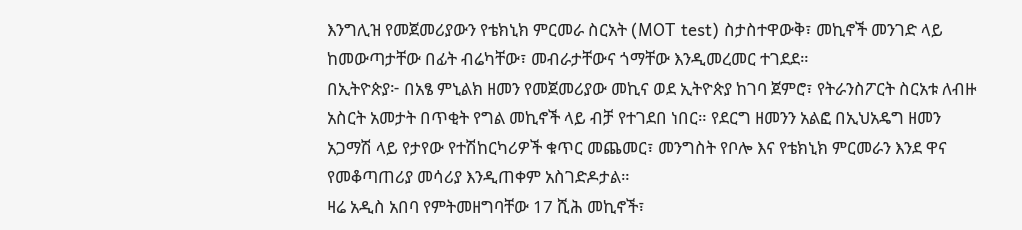እንግሊዝ የመጀመሪያውን የቴክኒክ ምርመራ ስርአት (MOT test) ስታስተዋውቅ፣ መኪኖች መንገድ ላይ ከመውጣታቸው በፊት ብሬካቸው፣ መብራታቸውና ጎማቸው እንዲመረመር ተገደደ።
በኢትዮጵያ፦ በአፄ ምኒልክ ዘመን የመጀመሪያው መኪና ወደ ኢትዮጵያ ከገባ ጀምሮ፣ የትራንስፖርት ስርአቱ ለብዙ አስርት አመታት በጥቂት የግል መኪኖች ላይ ብቻ የተገደበ ነበር። የደርግ ዘመንን አልፎ በኢህአዴግ ዘመን አጋማሽ ላይ የታየው የተሽከርካሪዎች ቁጥር መጨመር፣ መንግስት የቦሎ እና የቴክኒክ ምርመራን እንደ ዋና የመቆጣጠሪያ መሳሪያ እንዲጠቀም አስገድዶታል።
ዛሬ አዲስ አበባ የምትመዘግባቸው 17 ሺሕ መኪኖች፣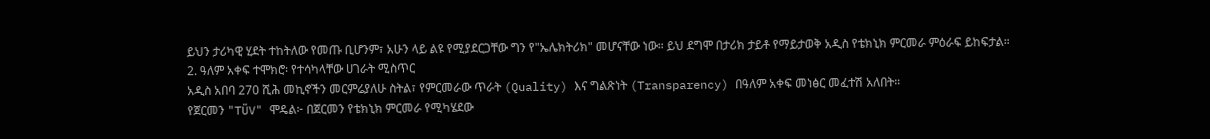ይህን ታሪካዊ ሂደት ተከትለው የመጡ ቢሆንም፣ አሁን ላይ ልዩ የሚያደርጋቸው ግን የ"ኤሌክትሪክ" መሆናቸው ነው። ይህ ደግሞ በታሪክ ታይቶ የማይታወቅ አዲስ የቴክኒክ ምርመራ ምዕራፍ ይከፍታል።
2. ዓለም አቀፍ ተሞክሮ፡ የተሳካላቸው ሀገራት ሚስጥር
አዲስ አበባ 270 ሺሕ መኪኖችን መርምሬያለሁ ስትል፣ የምርመራው ጥራት (Quality) እና ግልጽነት (Transparency) በዓለም አቀፍ መነፅር መፈተሽ አለበት።
የጀርመን "TÜV" ሞዴል፦ በጀርመን የቴክኒክ ምርመራ የሚካሄደው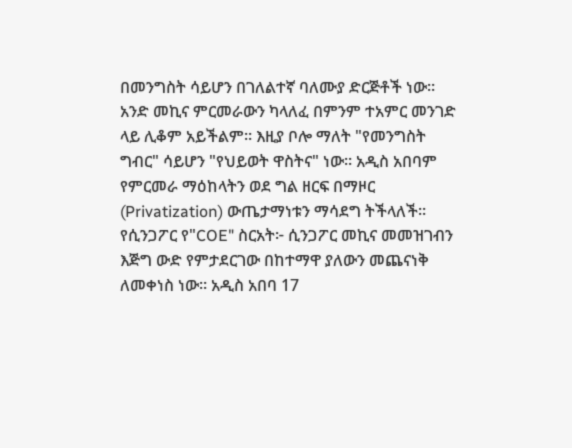በመንግስት ሳይሆን በገለልተኛ ባለሙያ ድርጅቶች ነው። አንድ መኪና ምርመራውን ካላለፈ በምንም ተአምር መንገድ ላይ ሊቆም አይችልም። እዚያ ቦሎ ማለት "የመንግስት ግብር" ሳይሆን "የህይወት ዋስትና" ነው። አዲስ አበባም የምርመራ ማዕከላትን ወደ ግል ዘርፍ በማዞር (Privatization) ውጤታማነቱን ማሳደግ ትችላለች።
የሲንጋፖር የ"COE" ስርአት፦ ሲንጋፖር መኪና መመዝገብን እጅግ ውድ የምታደርገው በከተማዋ ያለውን መጨናነቅ ለመቀነስ ነው። አዲስ አበባ 17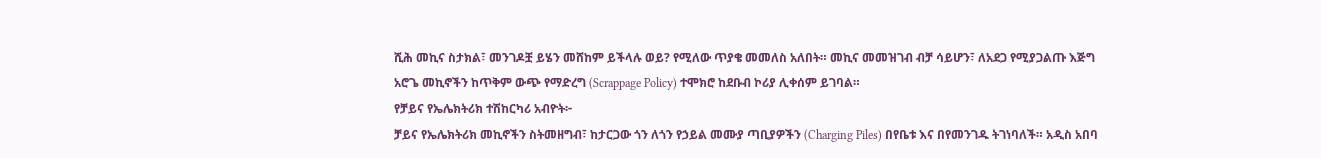ሺሕ መኪና ስታክል፣ መንገዶቿ ይሄን መሸከም ይችላሉ ወይ? የሚለው ጥያቄ መመለስ አለበት። መኪና መመዝገብ ብቻ ሳይሆን፣ ለአደጋ የሚያጋልጡ እጅግ አሮጌ መኪኖችን ከጥቅም ውጭ የማድረግ (Scrappage Policy) ተሞክሮ ከደቡብ ኮሪያ ሊቀሰም ይገባል።
የቻይና የኤሌክትሪክ ተሽከርካሪ አብዮት፦
ቻይና የኤሌክትሪክ መኪኖችን ስትመዘግብ፣ ከታርጋው ጎን ለጎን የኃይል መሙያ ጣቢያዎችን (Charging Piles) በየቤቱ እና በየመንገዱ ትገነባለች። አዲስ አበባ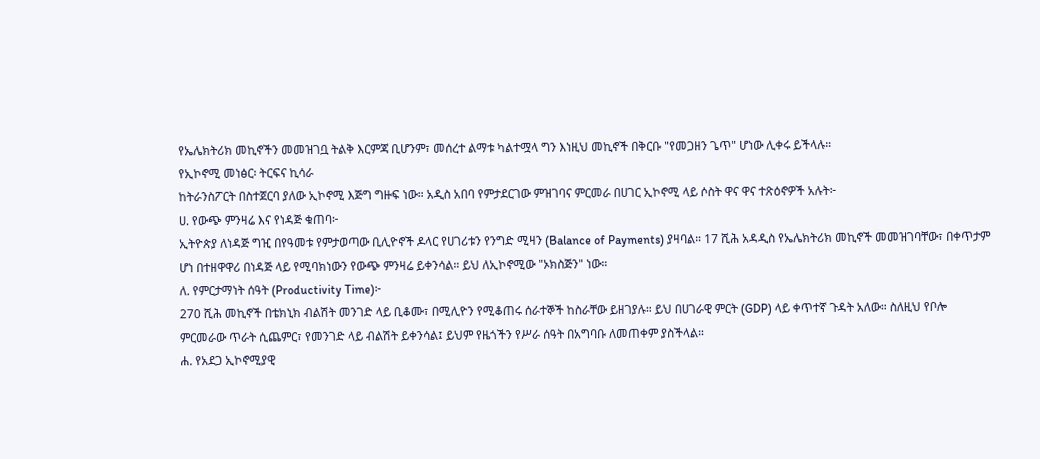የኤሌክትሪክ መኪኖችን መመዝገቧ ትልቅ እርምጃ ቢሆንም፣ መሰረተ ልማቱ ካልተሟላ ግን እነዚህ መኪኖች በቅርቡ "የመጋዘን ጌጥ" ሆነው ሊቀሩ ይችላሉ።
የኢኮኖሚ መነፅር፡ ትርፍና ኪሳራ
ከትራንስፖርት በስተጀርባ ያለው ኢኮኖሚ እጅግ ግዙፍ ነው። አዲስ አበባ የምታደርገው ምዝገባና ምርመራ በሀገር ኢኮኖሚ ላይ ሶስት ዋና ዋና ተጽዕኖዎች አሉት፦
ሀ. የውጭ ምንዛሬ እና የነዳጅ ቁጠባ፦
ኢትዮጵያ ለነዳጅ ግዢ በየዓመቱ የምታወጣው ቢሊዮኖች ዶላር የሀገሪቱን የንግድ ሚዛን (Balance of Payments) ያዛባል። 17 ሺሕ አዳዲስ የኤሌክትሪክ መኪኖች መመዝገባቸው፣ በቀጥታም ሆነ በተዘዋዋሪ በነዳጅ ላይ የሚባክነውን የውጭ ምንዛሬ ይቀንሳል። ይህ ለኢኮኖሚው "ኦክስጅን" ነው።
ለ. የምርታማነት ሰዓት (Productivity Time)፦
270 ሺሕ መኪኖች በቴክኒክ ብልሽት መንገድ ላይ ቢቆሙ፣ በሚሊዮን የሚቆጠሩ ሰራተኞች ከስራቸው ይዘገያሉ። ይህ በሀገራዊ ምርት (GDP) ላይ ቀጥተኛ ጉዳት አለው። ስለዚህ የቦሎ ምርመራው ጥራት ሲጨምር፣ የመንገድ ላይ ብልሽት ይቀንሳል፤ ይህም የዜጎችን የሥራ ሰዓት በአግባቡ ለመጠቀም ያስችላል።
ሐ. የአደጋ ኢኮኖሚያዊ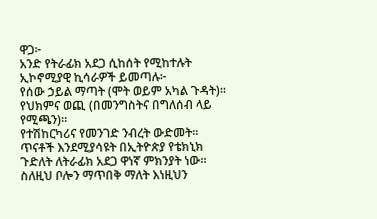ዋጋ፦
አንድ የትራፊክ አደጋ ሲከሰት የሚከተሉት ኢኮኖሚያዊ ኪሳራዎች ይመጣሉ፦
የሰው ኃይል ማጣት (ሞት ወይም አካል ጉዳት)።
የህክምና ወጪ (በመንግስትና በግለሰብ ላይ የሚጫን)።
የተሽከርካሪና የመንገድ ንብረት ውድመት። ጥናቶች እንደሚያሳዩት በኢትዮጵያ የቴክኒክ ጉድለት ለትራፊክ አደጋ ዋነኛ ምክንያት ነው። ስለዚህ ቦሎን ማጥበቅ ማለት እነዚህን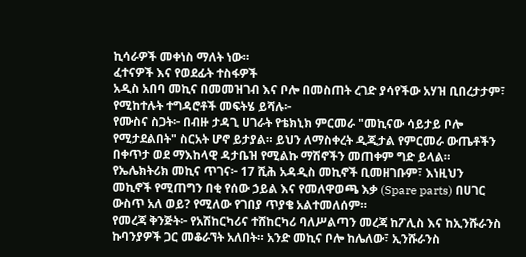ኪሳራዎች መቀነስ ማለት ነው።
ፈተናዎች እና የወደፊት ተስፋዎች
አዲስ አበባ መኪና በመመዝገብ እና ቦሎ በመስጠት ረገድ ያሳየችው አሃዝ ቢበረታታም፣ የሚከተሉት ተግዳሮቶች መፍትሄ ይሻሉ፦
የሙስና ስጋት፦ በብዙ ታዳጊ ሀገራት የቴክኒክ ምርመራ "መኪናው ሳይታይ ቦሎ የሚታደልበት" ስርአት ሆኖ ይታያል። ይህን ለማስቀረት ዲጂታል የምርመራ ውጤቶችን በቀጥታ ወደ ማእከላዊ ዳታቤዝ የሚልኩ ማሽኖችን መጠቀም ግድ ይላል።
የኤሌክትሪክ መኪና ጥገና፦ 17 ሺሕ አዳዲስ መኪኖች ቢመዘገቡም፣ እነዚህን መኪኖች የሚጠግን በቂ የሰው ኃይል እና የመለዋወጫ እቃ (Spare parts) በሀገር ውስጥ አለ ወይ? የሚለው የገበያ ጥያቄ አልተመለሰም።
የመረጃ ቅንጅት፦ የአሽከርካሪና ተሸከርካሪ ባለሥልጣን መረጃ ከፖሊስ እና ከኢንሹራንስ ኩባንያዎች ጋር መቆራኘት አለበት። አንድ መኪና ቦሎ ከሌለው፣ ኢንሹራንስ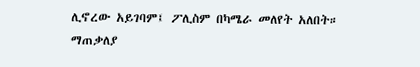ሊኖረው አይገባም፤ ፖሊስም በካሜራ መለየት አለበት።
ማጠቃለያ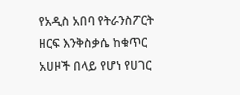የአዲስ አበባ የትራንስፖርት ዘርፍ እንቅስቃሴ ከቁጥር አሀዞች በላይ የሆነ የሀገር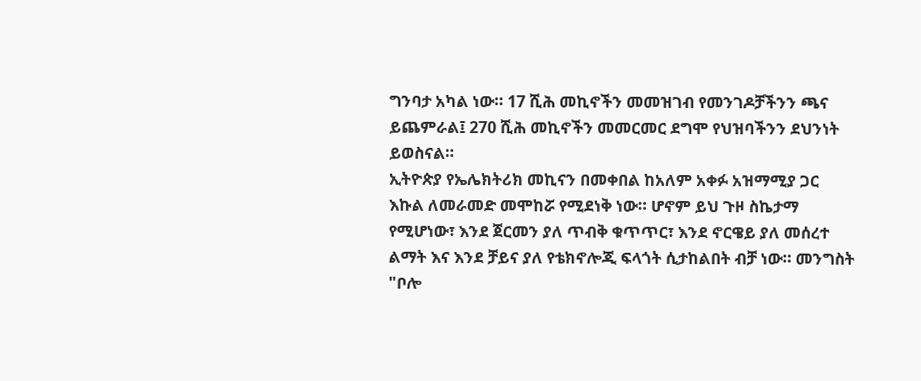ግንባታ አካል ነው። 17 ሺሕ መኪኖችን መመዝገብ የመንገዶቻችንን ጫና ይጨምራል፤ 270 ሺሕ መኪኖችን መመርመር ደግሞ የህዝባችንን ደህንነት ይወስናል።
ኢትዮጵያ የኤሌክትሪክ መኪናን በመቀበል ከአለም አቀፉ አዝማሚያ ጋር እኩል ለመራመድ መሞከሯ የሚደነቅ ነው። ሆኖም ይህ ጉዞ ስኬታማ የሚሆነው፣ እንደ ጀርመን ያለ ጥብቅ ቁጥጥር፣ እንደ ኖርዌይ ያለ መሰረተ ልማት እና እንደ ቻይና ያለ የቴክኖሎጂ ፍላጎት ሲታከልበት ብቻ ነው። መንግስት "ቦሎ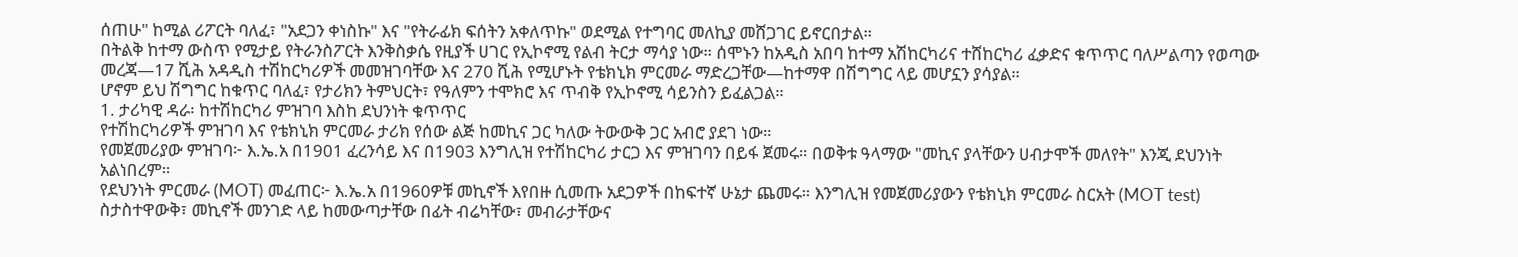ሰጠሁ" ከሚል ሪፖርት ባለፈ፣ "አደጋን ቀነስኩ" እና "የትራፊክ ፍሰትን አቀለጥኩ" ወደሚል የተግባር መለኪያ መሸጋገር ይኖርበታል።
በትልቅ ከተማ ውስጥ የሚታይ የትራንስፖርት እንቅስቃሴ የዚያች ሀገር የኢኮኖሚ የልብ ትርታ ማሳያ ነው። ሰሞኑን ከአዲስ አበባ ከተማ አሽከርካሪና ተሸከርካሪ ፈቃድና ቁጥጥር ባለሥልጣን የወጣው መረጃ—17 ሺሕ አዳዲስ ተሽከርካሪዎች መመዝገባቸው እና 270 ሺሕ የሚሆኑት የቴክኒክ ምርመራ ማድረጋቸው—ከተማዋ በሽግግር ላይ መሆኗን ያሳያል።
ሆኖም ይህ ሽግግር ከቁጥር ባለፈ፣ የታሪክን ትምህርት፣ የዓለምን ተሞክሮ እና ጥብቅ የኢኮኖሚ ሳይንስን ይፈልጋል።
1. ታሪካዊ ዳራ፡ ከተሽከርካሪ ምዝገባ እስከ ደህንነት ቁጥጥር
የተሽከርካሪዎች ምዝገባ እና የቴክኒክ ምርመራ ታሪክ የሰው ልጅ ከመኪና ጋር ካለው ትውውቅ ጋር አብሮ ያደገ ነው።
የመጀመሪያው ምዝገባ፦ እ.ኤ.አ በ1901 ፈረንሳይ እና በ1903 እንግሊዝ የተሽከርካሪ ታርጋ እና ምዝገባን በይፋ ጀመሩ። በወቅቱ ዓላማው "መኪና ያላቸውን ሀብታሞች መለየት" እንጂ ደህንነት አልነበረም።
የደህንነት ምርመራ (MOT) መፈጠር፦ እ.ኤ.አ በ1960ዎቹ መኪኖች እየበዙ ሲመጡ አደጋዎች በከፍተኛ ሁኔታ ጨመሩ። እንግሊዝ የመጀመሪያውን የቴክኒክ ምርመራ ስርአት (MOT test) ስታስተዋውቅ፣ መኪኖች መንገድ ላይ ከመውጣታቸው በፊት ብሬካቸው፣ መብራታቸውና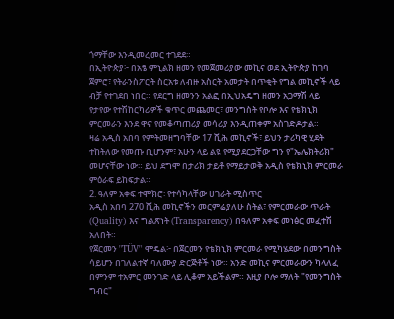ጎማቸው እንዲመረመር ተገደደ።
በኢትዮጵያ፦ በአፄ ምኒልክ ዘመን የመጀመሪያው መኪና ወደ ኢትዮጵያ ከገባ ጀምሮ፣ የትራንስፖርት ስርአቱ ለብዙ አስርት አመታት በጥቂት የግል መኪኖች ላይ ብቻ የተገደበ ነበር። የደርግ ዘመንን አልፎ በኢህአዴግ ዘመን አጋማሽ ላይ የታየው የተሽከርካሪዎች ቁጥር መጨመር፣ መንግስት የቦሎ እና የቴክኒክ ምርመራን እንደ ዋና የመቆጣጠሪያ መሳሪያ እንዲጠቀም አስገድዶታል።
ዛሬ አዲስ አበባ የምትመዘግባቸው 17 ሺሕ መኪኖች፣ ይህን ታሪካዊ ሂደት ተከትለው የመጡ ቢሆንም፣ አሁን ላይ ልዩ የሚያደርጋቸው ግን የ"ኤሌክትሪክ" መሆናቸው ነው። ይህ ደግሞ በታሪክ ታይቶ የማይታወቅ አዲስ የቴክኒክ ምርመራ ምዕራፍ ይከፍታል።
2. ዓለም አቀፍ ተሞክሮ፡ የተሳካላቸው ሀገራት ሚስጥር
አዲስ አበባ 270 ሺሕ መኪኖችን መርምሬያለሁ ስትል፣ የምርመራው ጥራት (Quality) እና ግልጽነት (Transparency) በዓለም አቀፍ መነፅር መፈተሽ አለበት።
የጀርመን "TÜV" ሞዴል፦ በጀርመን የቴክኒክ ምርመራ የሚካሄደው በመንግስት ሳይሆን በገለልተኛ ባለሙያ ድርጅቶች ነው። አንድ መኪና ምርመራውን ካላለፈ በምንም ተአምር መንገድ ላይ ሊቆም አይችልም። እዚያ ቦሎ ማለት "የመንግስት ግብር"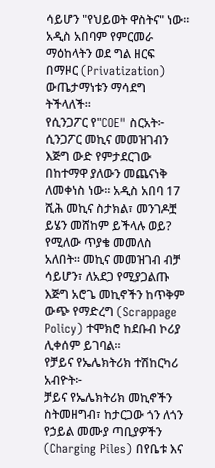ሳይሆን "የህይወት ዋስትና" ነው። አዲስ አበባም የምርመራ ማዕከላትን ወደ ግል ዘርፍ በማዞር (Privatization) ውጤታማነቱን ማሳደግ ትችላለች።
የሲንጋፖር የ"COE" ስርአት፦ ሲንጋፖር መኪና መመዝገብን እጅግ ውድ የምታደርገው በከተማዋ ያለውን መጨናነቅ ለመቀነስ ነው። አዲስ አበባ 17 ሺሕ መኪና ስታክል፣ መንገዶቿ ይሄን መሸከም ይችላሉ ወይ? የሚለው ጥያቄ መመለስ አለበት። መኪና መመዝገብ ብቻ ሳይሆን፣ ለአደጋ የሚያጋልጡ እጅግ አሮጌ መኪኖችን ከጥቅም ውጭ የማድረግ (Scrappage Policy) ተሞክሮ ከደቡብ ኮሪያ ሊቀሰም ይገባል።
የቻይና የኤሌክትሪክ ተሽከርካሪ አብዮት፦
ቻይና የኤሌክትሪክ መኪኖችን ስትመዘግብ፣ ከታርጋው ጎን ለጎን የኃይል መሙያ ጣቢያዎችን (Charging Piles) በየቤቱ እና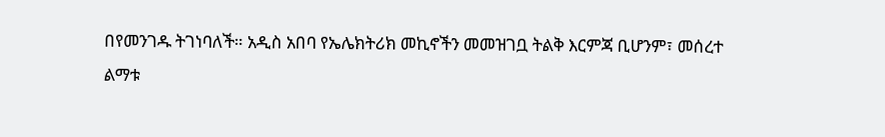በየመንገዱ ትገነባለች። አዲስ አበባ የኤሌክትሪክ መኪኖችን መመዝገቧ ትልቅ እርምጃ ቢሆንም፣ መሰረተ ልማቱ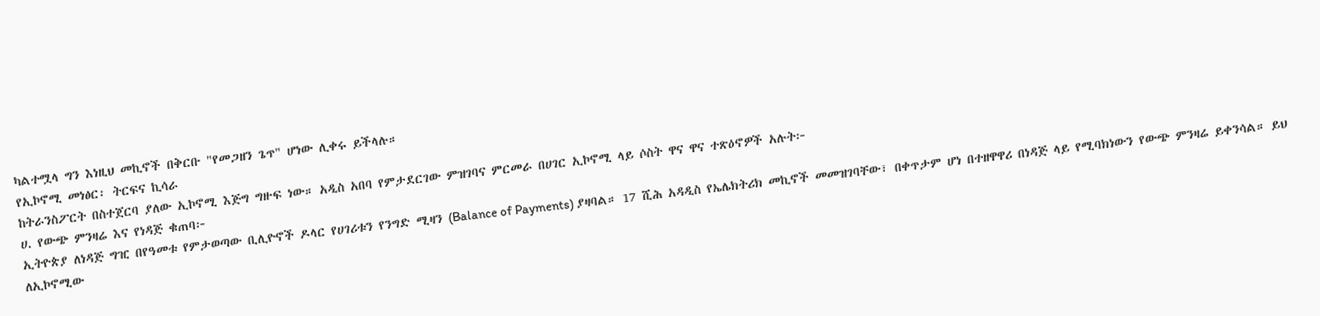ካልተሟላ ግን እነዚህ መኪኖች በቅርቡ "የመጋዘን ጌጥ" ሆነው ሊቀሩ ይችላሉ።
የኢኮኖሚ መነፅር፡ ትርፍና ኪሳራ
ከትራንስፖርት በስተጀርባ ያለው ኢኮኖሚ እጅግ ግዙፍ ነው። አዲስ አበባ የምታደርገው ምዝገባና ምርመራ በሀገር ኢኮኖሚ ላይ ሶስት ዋና ዋና ተጽዕኖዎች አሉት፦
ሀ. የውጭ ምንዛሬ እና የነዳጅ ቁጠባ፦
ኢትዮጵያ ለነዳጅ ግዢ በየዓመቱ የምታወጣው ቢሊዮኖች ዶላር የሀገሪቱን የንግድ ሚዛን (Balance of Payments) ያዛባል። 17 ሺሕ አዳዲስ የኤሌክትሪክ መኪኖች መመዝገባቸው፣ በቀጥታም ሆነ በተዘዋዋሪ በነዳጅ ላይ የሚባክነውን የውጭ ምንዛሬ ይቀንሳል። ይህ ለኢኮኖሚው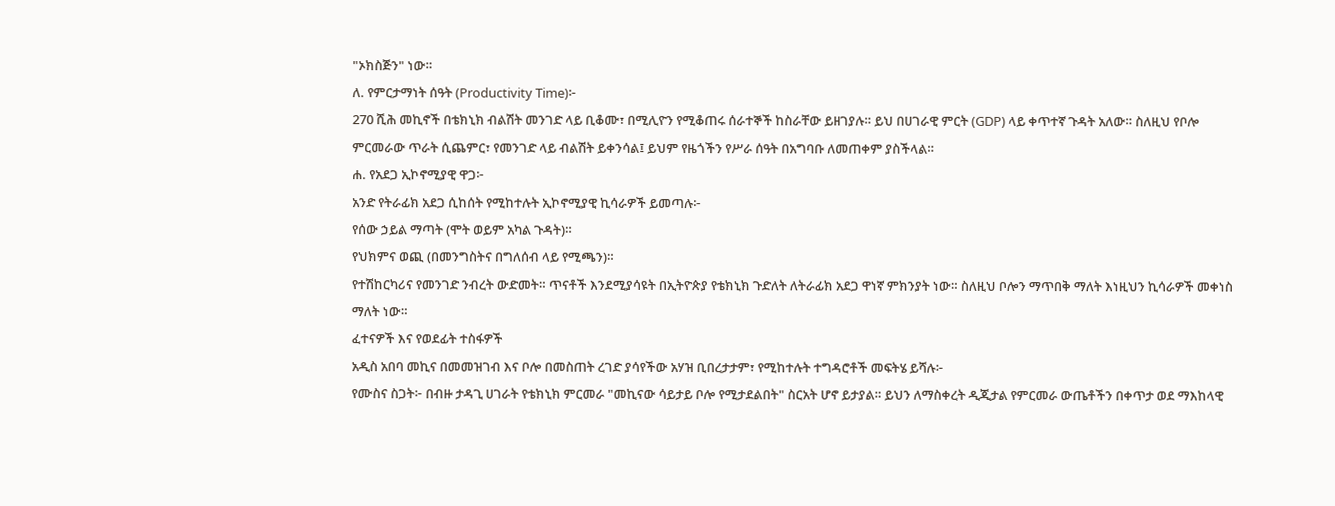"ኦክስጅን" ነው።
ለ. የምርታማነት ሰዓት (Productivity Time)፦
270 ሺሕ መኪኖች በቴክኒክ ብልሽት መንገድ ላይ ቢቆሙ፣ በሚሊዮን የሚቆጠሩ ሰራተኞች ከስራቸው ይዘገያሉ። ይህ በሀገራዊ ምርት (GDP) ላይ ቀጥተኛ ጉዳት አለው። ስለዚህ የቦሎ ምርመራው ጥራት ሲጨምር፣ የመንገድ ላይ ብልሽት ይቀንሳል፤ ይህም የዜጎችን የሥራ ሰዓት በአግባቡ ለመጠቀም ያስችላል።
ሐ. የአደጋ ኢኮኖሚያዊ ዋጋ፦
አንድ የትራፊክ አደጋ ሲከሰት የሚከተሉት ኢኮኖሚያዊ ኪሳራዎች ይመጣሉ፦
የሰው ኃይል ማጣት (ሞት ወይም አካል ጉዳት)።
የህክምና ወጪ (በመንግስትና በግለሰብ ላይ የሚጫን)።
የተሽከርካሪና የመንገድ ንብረት ውድመት። ጥናቶች እንደሚያሳዩት በኢትዮጵያ የቴክኒክ ጉድለት ለትራፊክ አደጋ ዋነኛ ምክንያት ነው። ስለዚህ ቦሎን ማጥበቅ ማለት እነዚህን ኪሳራዎች መቀነስ ማለት ነው።
ፈተናዎች እና የወደፊት ተስፋዎች
አዲስ አበባ መኪና በመመዝገብ እና ቦሎ በመስጠት ረገድ ያሳየችው አሃዝ ቢበረታታም፣ የሚከተሉት ተግዳሮቶች መፍትሄ ይሻሉ፦
የሙስና ስጋት፦ በብዙ ታዳጊ ሀገራት የቴክኒክ ምርመራ "መኪናው ሳይታይ ቦሎ የሚታደልበት" ስርአት ሆኖ ይታያል። ይህን ለማስቀረት ዲጂታል የምርመራ ውጤቶችን በቀጥታ ወደ ማእከላዊ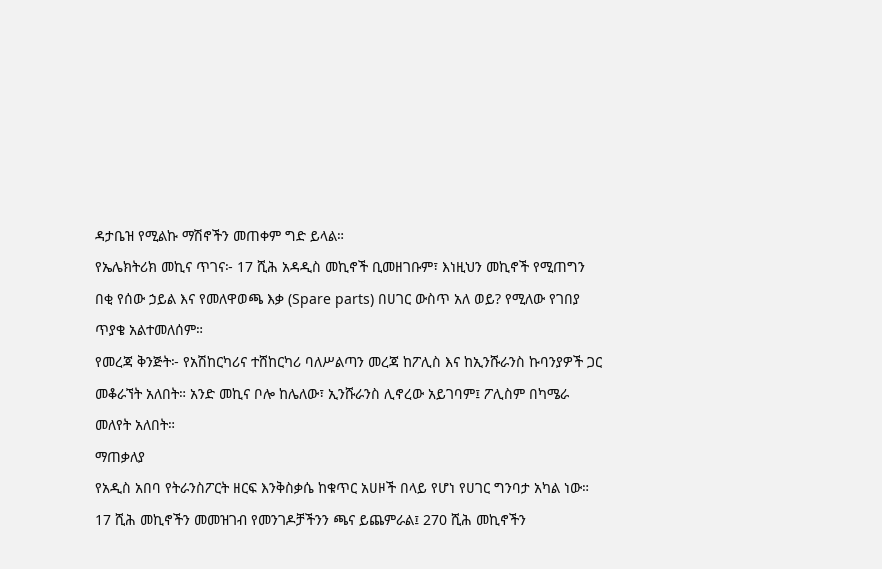ዳታቤዝ የሚልኩ ማሽኖችን መጠቀም ግድ ይላል።
የኤሌክትሪክ መኪና ጥገና፦ 17 ሺሕ አዳዲስ መኪኖች ቢመዘገቡም፣ እነዚህን መኪኖች የሚጠግን በቂ የሰው ኃይል እና የመለዋወጫ እቃ (Spare parts) በሀገር ውስጥ አለ ወይ? የሚለው የገበያ ጥያቄ አልተመለሰም።
የመረጃ ቅንጅት፦ የአሽከርካሪና ተሸከርካሪ ባለሥልጣን መረጃ ከፖሊስ እና ከኢንሹራንስ ኩባንያዎች ጋር መቆራኘት አለበት። አንድ መኪና ቦሎ ከሌለው፣ ኢንሹራንስ ሊኖረው አይገባም፤ ፖሊስም በካሜራ መለየት አለበት።
ማጠቃለያ
የአዲስ አበባ የትራንስፖርት ዘርፍ እንቅስቃሴ ከቁጥር አሀዞች በላይ የሆነ የሀገር ግንባታ አካል ነው። 17 ሺሕ መኪኖችን መመዝገብ የመንገዶቻችንን ጫና ይጨምራል፤ 270 ሺሕ መኪኖችን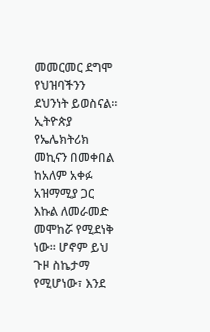መመርመር ደግሞ የህዝባችንን ደህንነት ይወስናል።
ኢትዮጵያ የኤሌክትሪክ መኪናን በመቀበል ከአለም አቀፉ አዝማሚያ ጋር እኩል ለመራመድ መሞከሯ የሚደነቅ ነው። ሆኖም ይህ ጉዞ ስኬታማ የሚሆነው፣ እንደ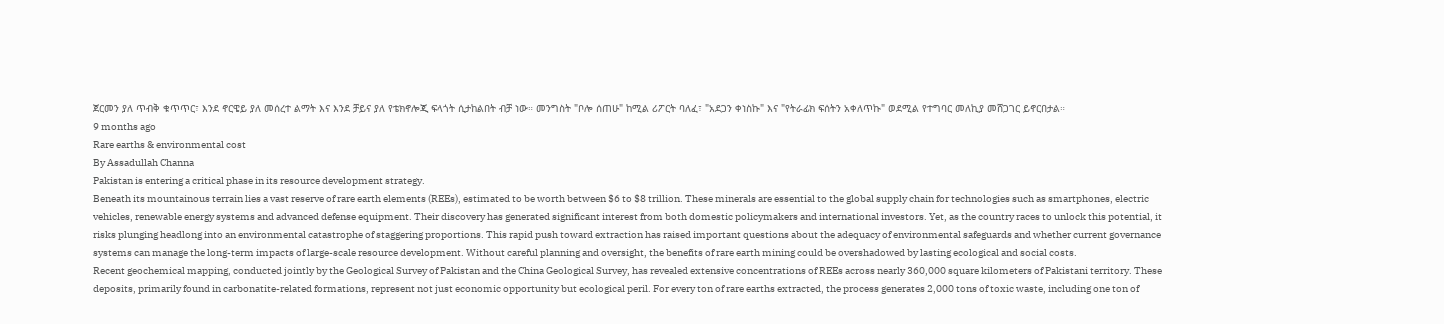ጀርመን ያለ ጥብቅ ቁጥጥር፣ እንደ ኖርዌይ ያለ መሰረተ ልማት እና እንደ ቻይና ያለ የቴክኖሎጂ ፍላጎት ሲታከልበት ብቻ ነው። መንግስት "ቦሎ ሰጠሁ" ከሚል ሪፖርት ባለፈ፣ "አደጋን ቀነስኩ" እና "የትራፊክ ፍሰትን አቀለጥኩ" ወደሚል የተግባር መለኪያ መሸጋገር ይኖርበታል።
9 months ago
Rare earths & environmental cost
By Assadullah Channa
Pakistan is entering a critical phase in its resource development strategy.
Beneath its mountainous terrain lies a vast reserve of rare earth elements (REEs), estimated to be worth between $6 to $8 trillion. These minerals are essential to the global supply chain for technologies such as smartphones, electric vehicles, renewable energy systems and advanced defense equipment. Their discovery has generated significant interest from both domestic policymakers and international investors. Yet, as the country races to unlock this potential, it risks plunging headlong into an environmental catastrophe of staggering proportions. This rapid push toward extraction has raised important questions about the adequacy of environmental safeguards and whether current governance systems can manage the long-term impacts of large-scale resource development. Without careful planning and oversight, the benefits of rare earth mining could be overshadowed by lasting ecological and social costs.
Recent geochemical mapping, conducted jointly by the Geological Survey of Pakistan and the China Geological Survey, has revealed extensive concentrations of REEs across nearly 360,000 square kilometers of Pakistani territory. These deposits, primarily found in carbonatite-related formations, represent not just economic opportunity but ecological peril. For every ton of rare earths extracted, the process generates 2,000 tons of toxic waste, including one ton of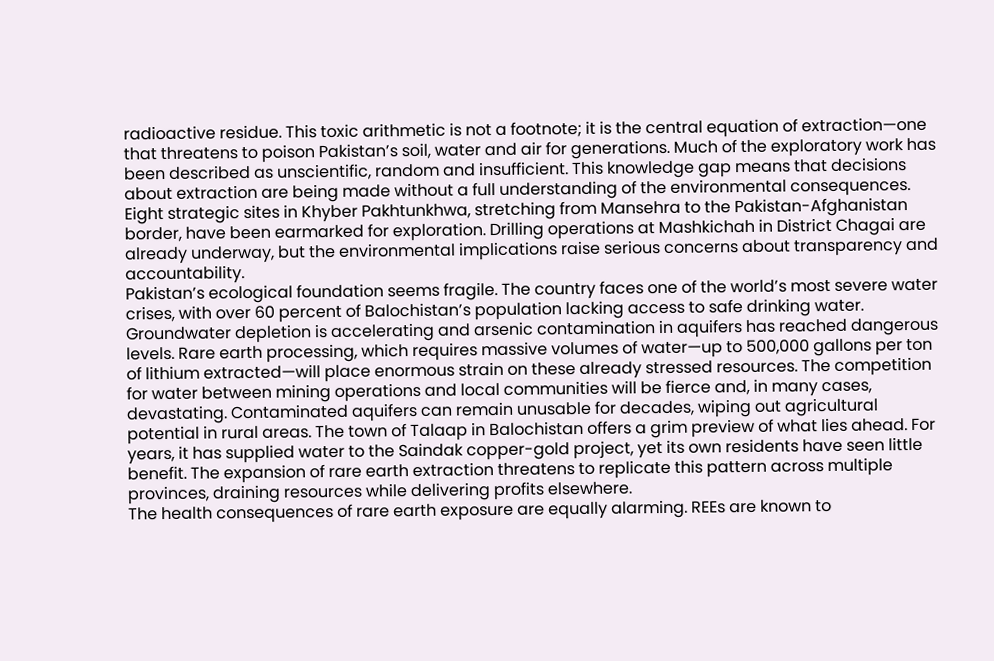radioactive residue. This toxic arithmetic is not a footnote; it is the central equation of extraction—one that threatens to poison Pakistan’s soil, water and air for generations. Much of the exploratory work has been described as unscientific, random and insufficient. This knowledge gap means that decisions about extraction are being made without a full understanding of the environmental consequences. Eight strategic sites in Khyber Pakhtunkhwa, stretching from Mansehra to the Pakistan-Afghanistan border, have been earmarked for exploration. Drilling operations at Mashkichah in District Chagai are already underway, but the environmental implications raise serious concerns about transparency and accountability.
Pakistan’s ecological foundation seems fragile. The country faces one of the world’s most severe water crises, with over 60 percent of Balochistan’s population lacking access to safe drinking water. Groundwater depletion is accelerating and arsenic contamination in aquifers has reached dangerous levels. Rare earth processing, which requires massive volumes of water—up to 500,000 gallons per ton of lithium extracted—will place enormous strain on these already stressed resources. The competition for water between mining operations and local communities will be fierce and, in many cases, devastating. Contaminated aquifers can remain unusable for decades, wiping out agricultural potential in rural areas. The town of Talaap in Balochistan offers a grim preview of what lies ahead. For years, it has supplied water to the Saindak copper-gold project, yet its own residents have seen little benefit. The expansion of rare earth extraction threatens to replicate this pattern across multiple provinces, draining resources while delivering profits elsewhere.
The health consequences of rare earth exposure are equally alarming. REEs are known to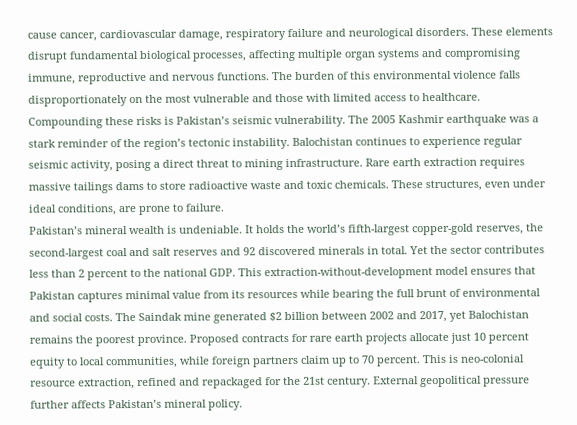cause cancer, cardiovascular damage, respiratory failure and neurological disorders. These elements disrupt fundamental biological processes, affecting multiple organ systems and compromising immune, reproductive and nervous functions. The burden of this environmental violence falls disproportionately on the most vulnerable and those with limited access to healthcare. Compounding these risks is Pakistan’s seismic vulnerability. The 2005 Kashmir earthquake was a stark reminder of the region’s tectonic instability. Balochistan continues to experience regular seismic activity, posing a direct threat to mining infrastructure. Rare earth extraction requires massive tailings dams to store radioactive waste and toxic chemicals. These structures, even under ideal conditions, are prone to failure.
Pakistan’s mineral wealth is undeniable. It holds the world’s fifth-largest copper-gold reserves, the second-largest coal and salt reserves and 92 discovered minerals in total. Yet the sector contributes less than 2 percent to the national GDP. This extraction-without-development model ensures that Pakistan captures minimal value from its resources while bearing the full brunt of environmental and social costs. The Saindak mine generated $2 billion between 2002 and 2017, yet Balochistan remains the poorest province. Proposed contracts for rare earth projects allocate just 10 percent equity to local communities, while foreign partners claim up to 70 percent. This is neo-colonial resource extraction, refined and repackaged for the 21st century. External geopolitical pressure further affects Pakistan’s mineral policy.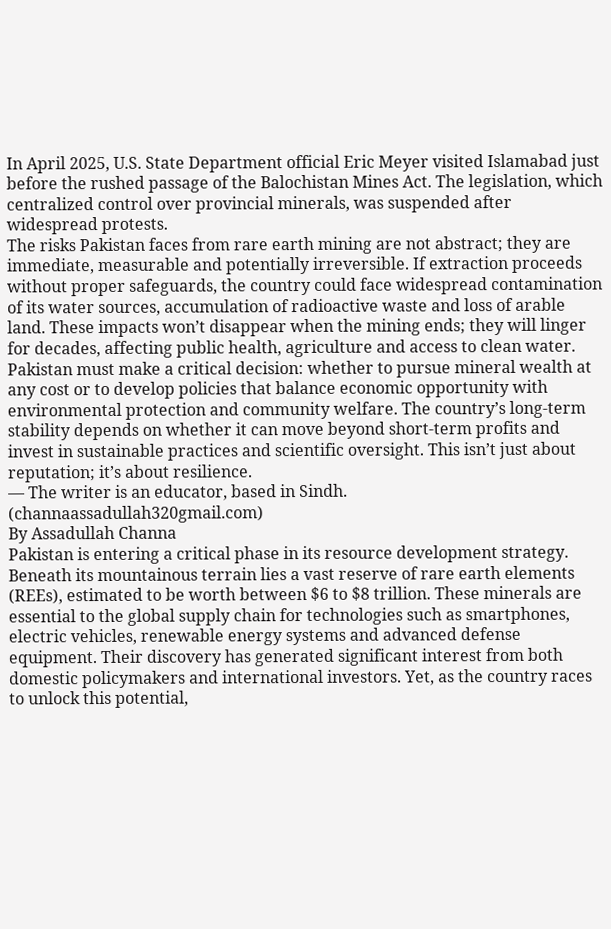In April 2025, U.S. State Department official Eric Meyer visited Islamabad just before the rushed passage of the Balochistan Mines Act. The legislation, which centralized control over provincial minerals, was suspended after widespread protests.
The risks Pakistan faces from rare earth mining are not abstract; they are immediate, measurable and potentially irreversible. If extraction proceeds without proper safeguards, the country could face widespread contamination of its water sources, accumulation of radioactive waste and loss of arable land. These impacts won’t disappear when the mining ends; they will linger for decades, affecting public health, agriculture and access to clean water. Pakistan must make a critical decision: whether to pursue mineral wealth at any cost or to develop policies that balance economic opportunity with environmental protection and community welfare. The country’s long-term stability depends on whether it can move beyond short-term profits and invest in sustainable practices and scientific oversight. This isn’t just about reputation; it’s about resilience.
— The writer is an educator, based in Sindh.
(channaassadullah320gmail.com)
By Assadullah Channa
Pakistan is entering a critical phase in its resource development strategy.
Beneath its mountainous terrain lies a vast reserve of rare earth elements (REEs), estimated to be worth between $6 to $8 trillion. These minerals are essential to the global supply chain for technologies such as smartphones, electric vehicles, renewable energy systems and advanced defense equipment. Their discovery has generated significant interest from both domestic policymakers and international investors. Yet, as the country races to unlock this potential,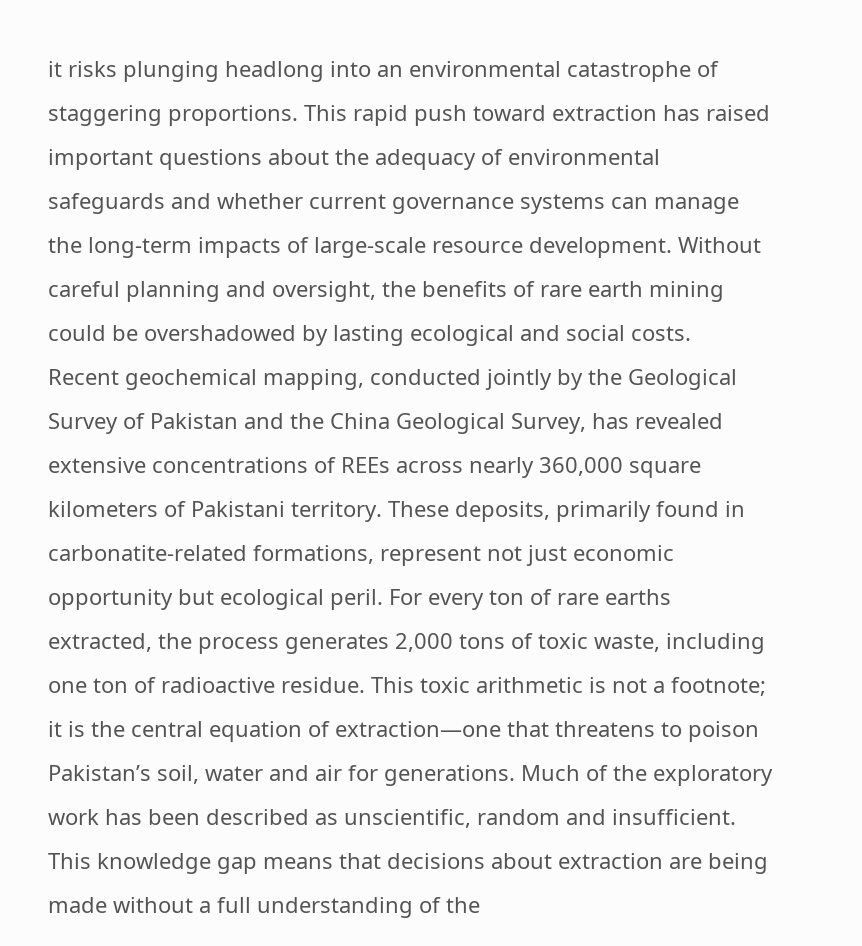it risks plunging headlong into an environmental catastrophe of staggering proportions. This rapid push toward extraction has raised important questions about the adequacy of environmental safeguards and whether current governance systems can manage the long-term impacts of large-scale resource development. Without careful planning and oversight, the benefits of rare earth mining could be overshadowed by lasting ecological and social costs.
Recent geochemical mapping, conducted jointly by the Geological Survey of Pakistan and the China Geological Survey, has revealed extensive concentrations of REEs across nearly 360,000 square kilometers of Pakistani territory. These deposits, primarily found in carbonatite-related formations, represent not just economic opportunity but ecological peril. For every ton of rare earths extracted, the process generates 2,000 tons of toxic waste, including one ton of radioactive residue. This toxic arithmetic is not a footnote; it is the central equation of extraction—one that threatens to poison Pakistan’s soil, water and air for generations. Much of the exploratory work has been described as unscientific, random and insufficient. This knowledge gap means that decisions about extraction are being made without a full understanding of the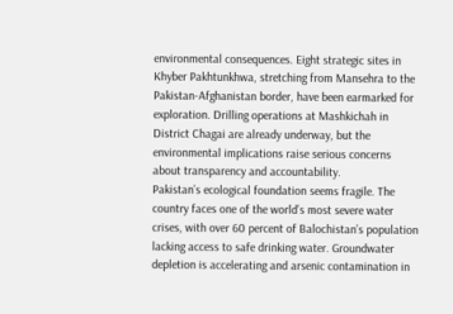environmental consequences. Eight strategic sites in Khyber Pakhtunkhwa, stretching from Mansehra to the Pakistan-Afghanistan border, have been earmarked for exploration. Drilling operations at Mashkichah in District Chagai are already underway, but the environmental implications raise serious concerns about transparency and accountability.
Pakistan’s ecological foundation seems fragile. The country faces one of the world’s most severe water crises, with over 60 percent of Balochistan’s population lacking access to safe drinking water. Groundwater depletion is accelerating and arsenic contamination in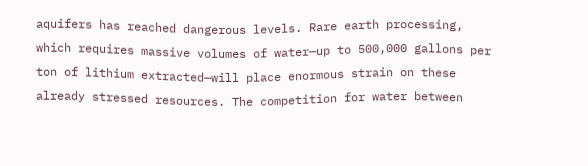aquifers has reached dangerous levels. Rare earth processing, which requires massive volumes of water—up to 500,000 gallons per ton of lithium extracted—will place enormous strain on these already stressed resources. The competition for water between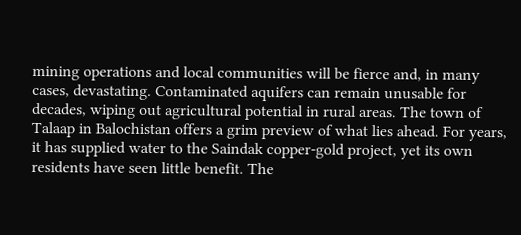mining operations and local communities will be fierce and, in many cases, devastating. Contaminated aquifers can remain unusable for decades, wiping out agricultural potential in rural areas. The town of Talaap in Balochistan offers a grim preview of what lies ahead. For years, it has supplied water to the Saindak copper-gold project, yet its own residents have seen little benefit. The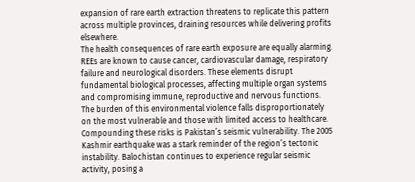expansion of rare earth extraction threatens to replicate this pattern across multiple provinces, draining resources while delivering profits elsewhere.
The health consequences of rare earth exposure are equally alarming. REEs are known to cause cancer, cardiovascular damage, respiratory failure and neurological disorders. These elements disrupt fundamental biological processes, affecting multiple organ systems and compromising immune, reproductive and nervous functions. The burden of this environmental violence falls disproportionately on the most vulnerable and those with limited access to healthcare. Compounding these risks is Pakistan’s seismic vulnerability. The 2005 Kashmir earthquake was a stark reminder of the region’s tectonic instability. Balochistan continues to experience regular seismic activity, posing a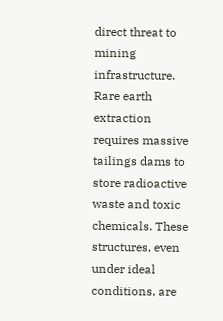direct threat to mining infrastructure. Rare earth extraction requires massive tailings dams to store radioactive waste and toxic chemicals. These structures, even under ideal conditions, are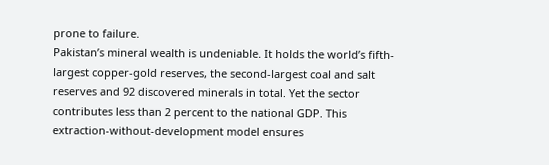prone to failure.
Pakistan’s mineral wealth is undeniable. It holds the world’s fifth-largest copper-gold reserves, the second-largest coal and salt reserves and 92 discovered minerals in total. Yet the sector contributes less than 2 percent to the national GDP. This extraction-without-development model ensures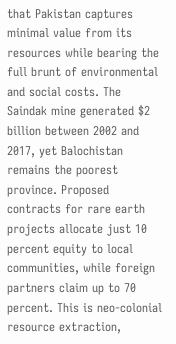that Pakistan captures minimal value from its resources while bearing the full brunt of environmental and social costs. The Saindak mine generated $2 billion between 2002 and 2017, yet Balochistan remains the poorest province. Proposed contracts for rare earth projects allocate just 10 percent equity to local communities, while foreign partners claim up to 70 percent. This is neo-colonial resource extraction,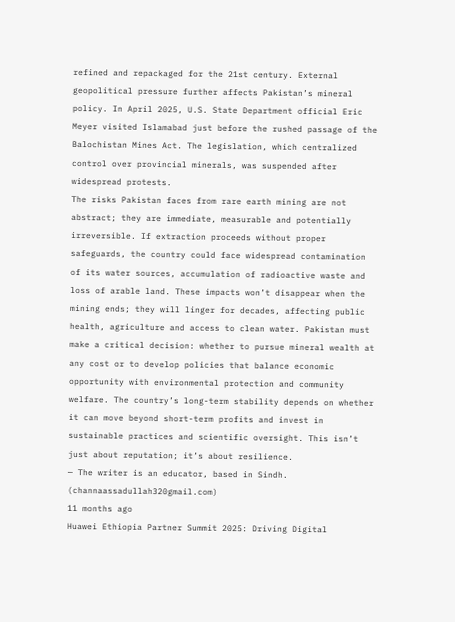refined and repackaged for the 21st century. External geopolitical pressure further affects Pakistan’s mineral policy. In April 2025, U.S. State Department official Eric Meyer visited Islamabad just before the rushed passage of the Balochistan Mines Act. The legislation, which centralized control over provincial minerals, was suspended after widespread protests.
The risks Pakistan faces from rare earth mining are not abstract; they are immediate, measurable and potentially irreversible. If extraction proceeds without proper safeguards, the country could face widespread contamination of its water sources, accumulation of radioactive waste and loss of arable land. These impacts won’t disappear when the mining ends; they will linger for decades, affecting public health, agriculture and access to clean water. Pakistan must make a critical decision: whether to pursue mineral wealth at any cost or to develop policies that balance economic opportunity with environmental protection and community welfare. The country’s long-term stability depends on whether it can move beyond short-term profits and invest in sustainable practices and scientific oversight. This isn’t just about reputation; it’s about resilience.
— The writer is an educator, based in Sindh.
(channaassadullah320gmail.com)
11 months ago
Huawei Ethiopia Partner Summit 2025: Driving Digital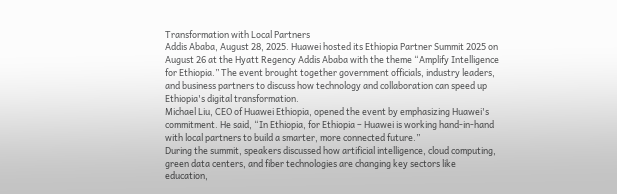Transformation with Local Partners
Addis Ababa, August 28, 2025. Huawei hosted its Ethiopia Partner Summit 2025 on August 26 at the Hyatt Regency Addis Ababa with the theme “Amplify Intelligence for Ethiopia.” The event brought together government officials, industry leaders, and business partners to discuss how technology and collaboration can speed up Ethiopia's digital transformation.
Michael Liu, CEO of Huawei Ethiopia, opened the event by emphasizing Huawei's commitment. He said, “In Ethiopia, for Ethiopia – Huawei is working hand-in-hand with local partners to build a smarter, more connected future.”
During the summit, speakers discussed how artificial intelligence, cloud computing, green data centers, and fiber technologies are changing key sectors like education,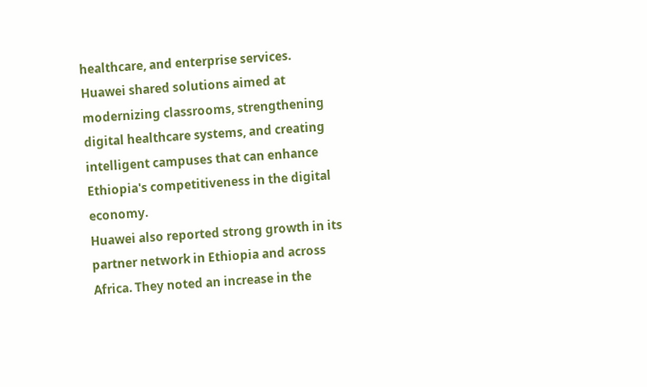healthcare, and enterprise services. Huawei shared solutions aimed at modernizing classrooms, strengthening digital healthcare systems, and creating intelligent campuses that can enhance Ethiopia's competitiveness in the digital economy.
Huawei also reported strong growth in its partner network in Ethiopia and across Africa. They noted an increase in the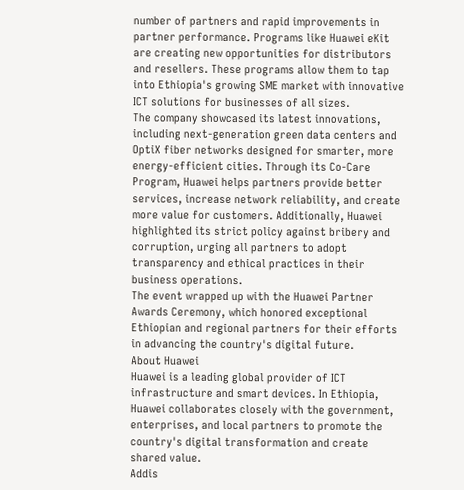number of partners and rapid improvements in partner performance. Programs like Huawei eKit are creating new opportunities for distributors and resellers. These programs allow them to tap into Ethiopia's growing SME market with innovative ICT solutions for businesses of all sizes.
The company showcased its latest innovations, including next-generation green data centers and OptiX fiber networks designed for smarter, more energy-efficient cities. Through its Co-Care Program, Huawei helps partners provide better services, increase network reliability, and create more value for customers. Additionally, Huawei highlighted its strict policy against bribery and corruption, urging all partners to adopt transparency and ethical practices in their business operations.
The event wrapped up with the Huawei Partner Awards Ceremony, which honored exceptional Ethiopian and regional partners for their efforts in advancing the country's digital future.
About Huawei
Huawei is a leading global provider of ICT infrastructure and smart devices. In Ethiopia, Huawei collaborates closely with the government, enterprises, and local partners to promote the country's digital transformation and create shared value.
Addis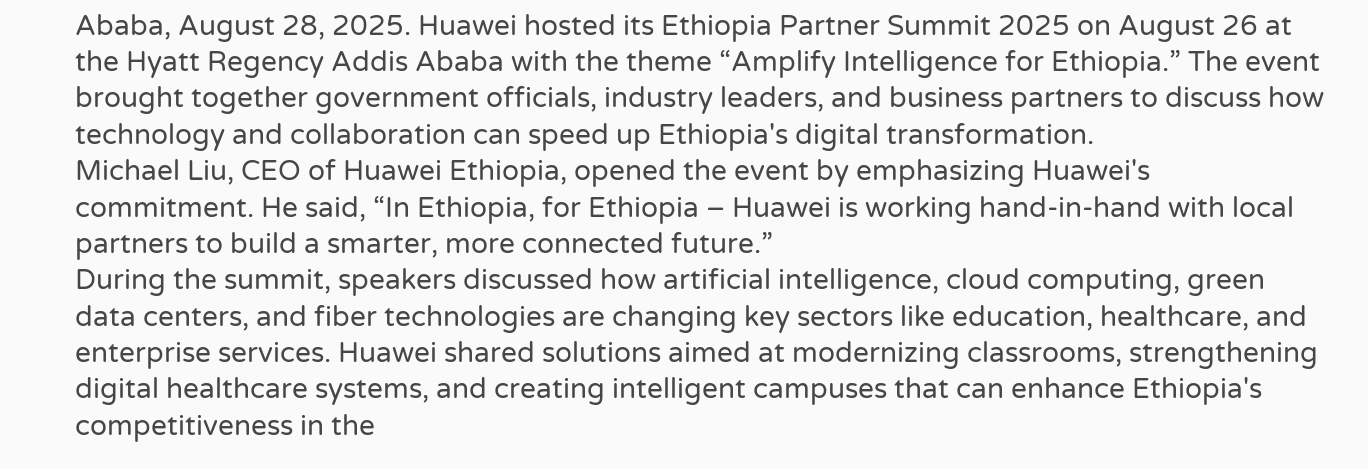Ababa, August 28, 2025. Huawei hosted its Ethiopia Partner Summit 2025 on August 26 at the Hyatt Regency Addis Ababa with the theme “Amplify Intelligence for Ethiopia.” The event brought together government officials, industry leaders, and business partners to discuss how technology and collaboration can speed up Ethiopia's digital transformation.
Michael Liu, CEO of Huawei Ethiopia, opened the event by emphasizing Huawei's commitment. He said, “In Ethiopia, for Ethiopia – Huawei is working hand-in-hand with local partners to build a smarter, more connected future.”
During the summit, speakers discussed how artificial intelligence, cloud computing, green data centers, and fiber technologies are changing key sectors like education, healthcare, and enterprise services. Huawei shared solutions aimed at modernizing classrooms, strengthening digital healthcare systems, and creating intelligent campuses that can enhance Ethiopia's competitiveness in the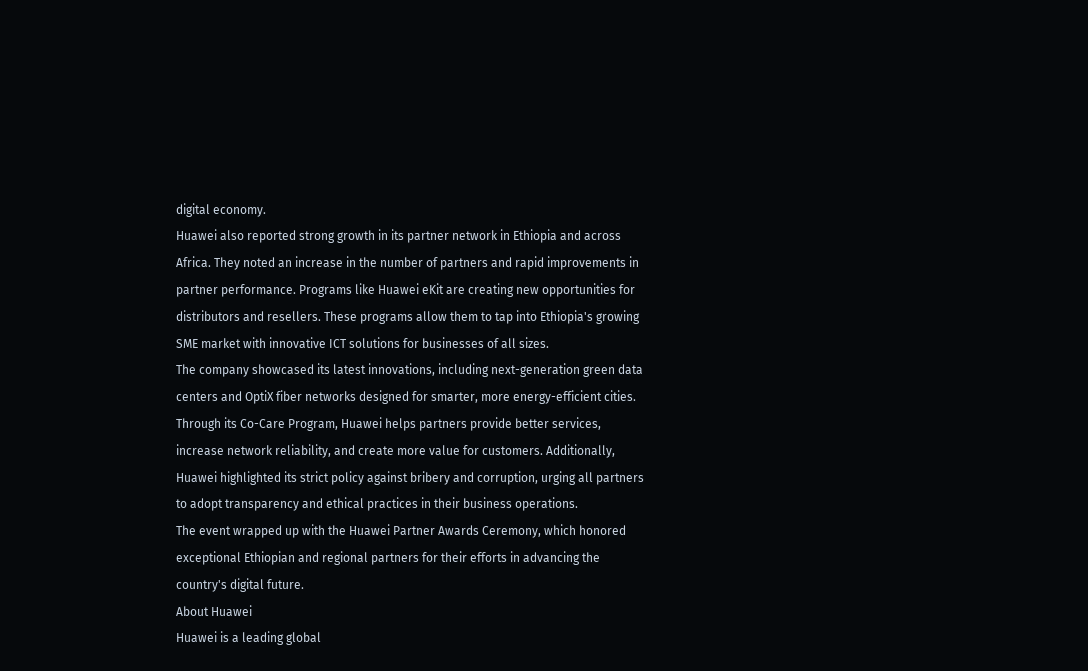digital economy.
Huawei also reported strong growth in its partner network in Ethiopia and across Africa. They noted an increase in the number of partners and rapid improvements in partner performance. Programs like Huawei eKit are creating new opportunities for distributors and resellers. These programs allow them to tap into Ethiopia's growing SME market with innovative ICT solutions for businesses of all sizes.
The company showcased its latest innovations, including next-generation green data centers and OptiX fiber networks designed for smarter, more energy-efficient cities. Through its Co-Care Program, Huawei helps partners provide better services, increase network reliability, and create more value for customers. Additionally, Huawei highlighted its strict policy against bribery and corruption, urging all partners to adopt transparency and ethical practices in their business operations.
The event wrapped up with the Huawei Partner Awards Ceremony, which honored exceptional Ethiopian and regional partners for their efforts in advancing the country's digital future.
About Huawei
Huawei is a leading global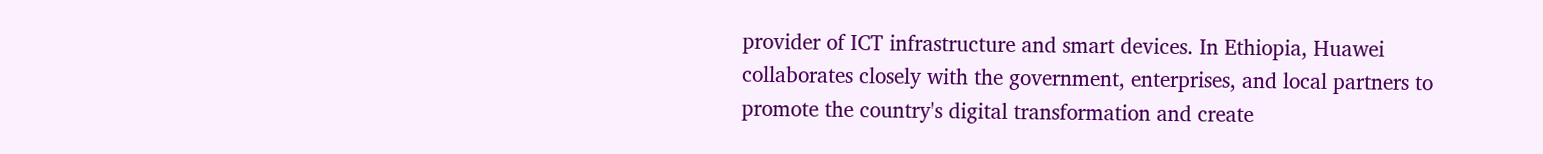provider of ICT infrastructure and smart devices. In Ethiopia, Huawei collaborates closely with the government, enterprises, and local partners to promote the country's digital transformation and create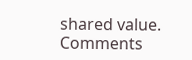shared value.
Comments